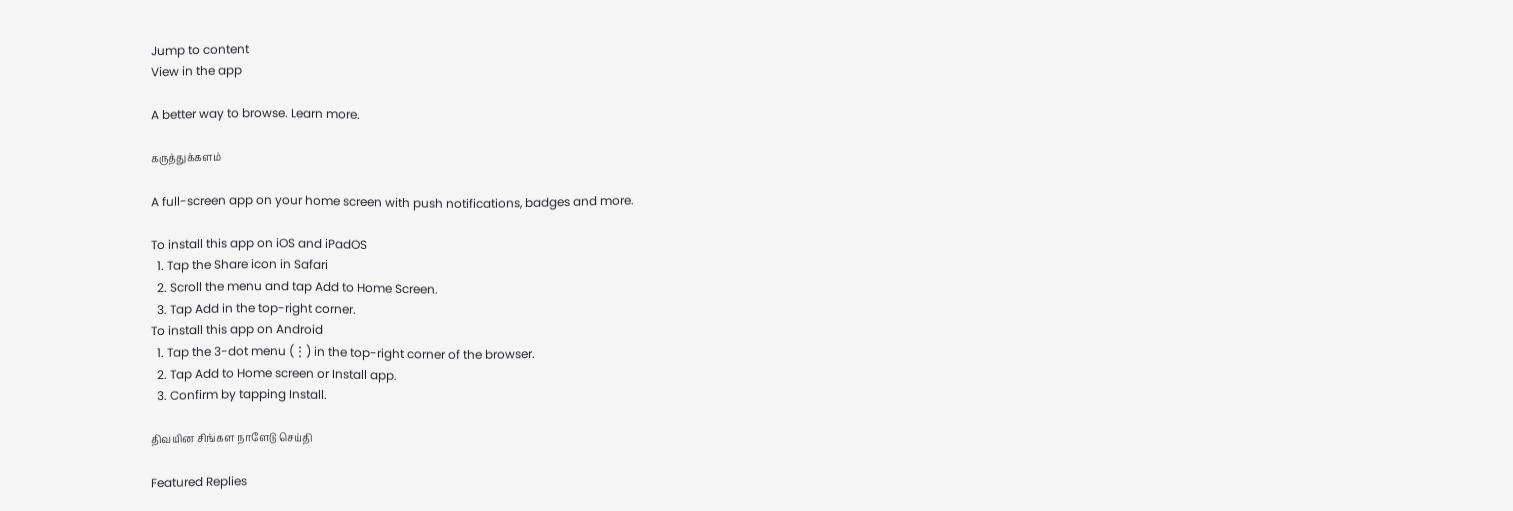Jump to content
View in the app

A better way to browse. Learn more.

கருத்துக்களம்

A full-screen app on your home screen with push notifications, badges and more.

To install this app on iOS and iPadOS
  1. Tap the Share icon in Safari
  2. Scroll the menu and tap Add to Home Screen.
  3. Tap Add in the top-right corner.
To install this app on Android
  1. Tap the 3-dot menu (⋮) in the top-right corner of the browser.
  2. Tap Add to Home screen or Install app.
  3. Confirm by tapping Install.

திவயின சிங்கள நாளேடு செய்தி

Featured Replies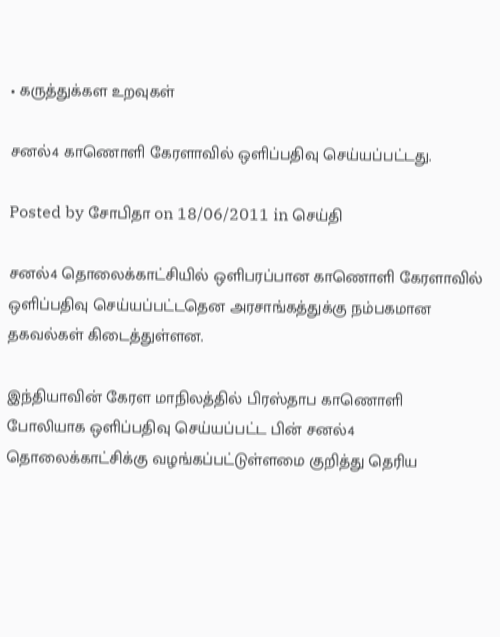• கருத்துக்கள உறவுகள்

சனல்4 காணொளி கேரளாவில் ஒளிப்பதிவு செய்யப்பட்டது.

Posted by சோபிதா on 18/06/2011 in செய்தி

சனல்4 தொலைக்காட்சியில் ஒளிபரப்பான காணொளி கேரளாவில் ஒளிப்பதிவு செய்யப்பட்டதென அரசாங்கத்துக்கு நம்பகமான தகவல்கள் கிடைத்துள்ளன.

இந்தியாவின் கேரள மாநிலத்தில் பிரஸ்தாப காணொளி போலியாக ஒளிப்பதிவு செய்யப்பட்ட பின் சனல்4 தொலைக்காட்சிக்கு வழங்கப்பட்டுள்ளமை குறித்து தெரிய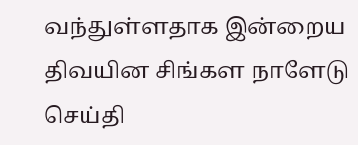வந்துள்ளதாக இன்றைய திவயின சிங்கள நாளேடு செய்தி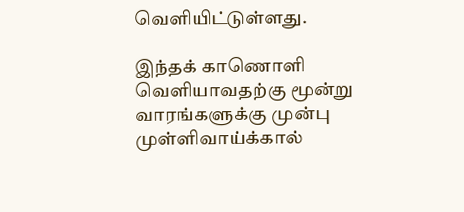வெளியிட்டுள்ளது.

இந்தக் காணொளி வெளியாவதற்கு மூன்று வாரங்களுக்கு முன்பு முள்ளிவாய்க்கால்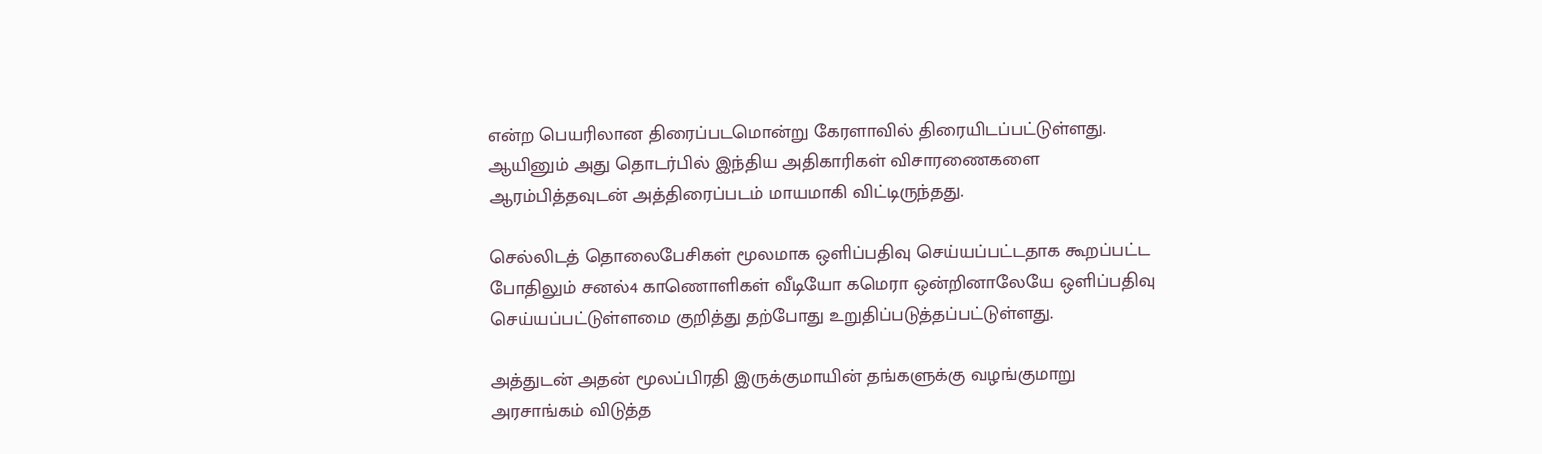என்ற பெயரிலான திரைப்படமொன்று கேரளாவில் திரையிடப்பட்டுள்ளது. ஆயினும் அது தொடர்பில் இந்திய அதிகாரிகள் விசாரணைகளை ஆரம்பித்தவுடன் அத்திரைப்படம் மாயமாகி விட்டிருந்தது.

செல்லிடத் தொலைபேசிகள் மூலமாக ஒளிப்பதிவு செய்யப்பட்டதாக கூறப்பட்ட போதிலும் சனல்4 காணொளிகள் வீடியோ கமெரா ஒன்றினாலேயே ஒளிப்பதிவு செய்யப்பட்டுள்ளமை குறித்து தற்போது உறுதிப்படுத்தப்பட்டுள்ளது.

அத்துடன் அதன் மூலப்பிரதி இருக்குமாயின் தங்களுக்கு வழங்குமாறு அரசாங்கம் விடுத்த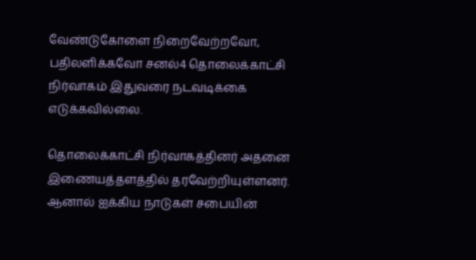வேண்டுகோளை நிறைவேற்றவோ, பதிலளிக்கவோ சனல்4 தொலைக்காட்சி நிர்வாகம் இதுவரை நடவடிக்கை எடுக்கவில்லை.

தொலைக்காட்சி நிர்வாகத்தினர் அதனை இணையத்தளத்தில் தரவேற்றியுள்ளனர். ஆனால் ஐக்கிய நாடுகள் சபையின்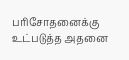பரிசோதனைக்கு உட்படுத்த அதனை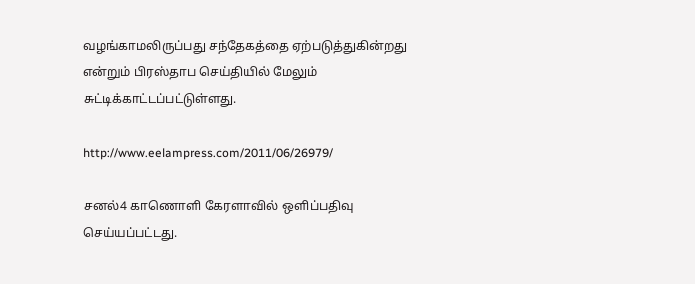வழங்காமலிருப்பது சந்தேகத்தை ஏற்படுத்துகின்றது என்றும் பிரஸ்தாப செய்தியில் மேலும் சுட்டிக்காட்டப்பட்டுள்ளது.

http://www.eelampress.com/2011/06/26979/

சனல்4 காணொளி கேரளாவில் ஒளிப்பதிவு செய்யப்பட்டது.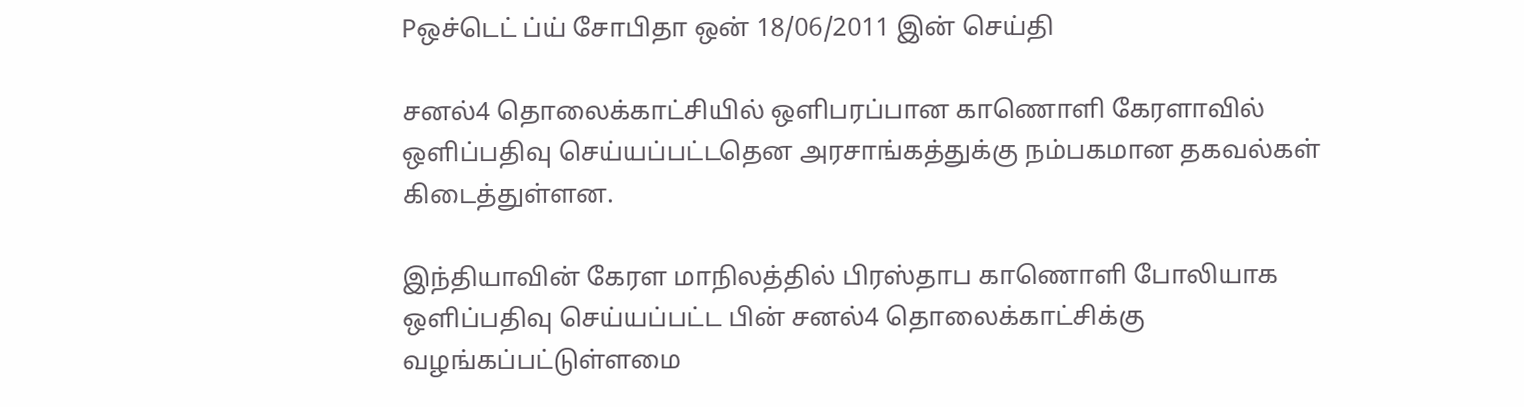Pஒச்டெட் ப்ய் சோபிதா ஒன் 18/06/2011 இன் செய்தி

சனல்4 தொலைக்காட்சியில் ஒளிபரப்பான காணொளி கேரளாவில் ஒளிப்பதிவு செய்யப்பட்டதென அரசாங்கத்துக்கு நம்பகமான தகவல்கள் கிடைத்துள்ளன.

இந்தியாவின் கேரள மாநிலத்தில் பிரஸ்தாப காணொளி போலியாக ஒளிப்பதிவு செய்யப்பட்ட பின் சனல்4 தொலைக்காட்சிக்கு வழங்கப்பட்டுள்ளமை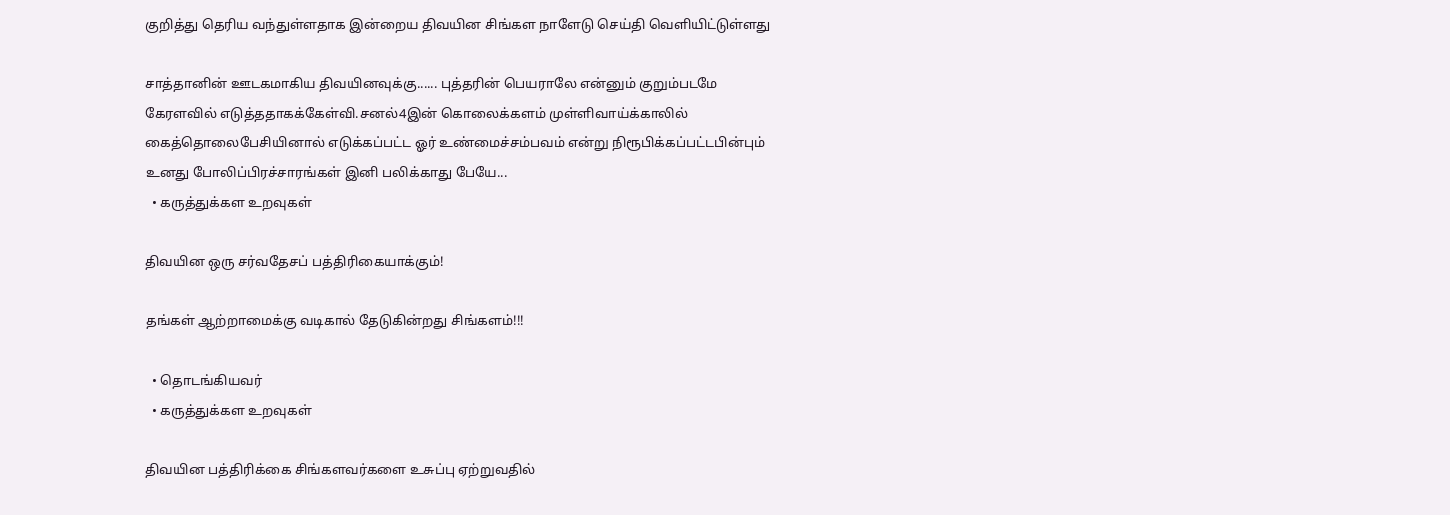குறித்து தெரிய வந்துள்ளதாக இன்றைய திவயின சிங்கள நாளேடு செய்தி வெளியிட்டுள்ளது

சாத்தானின் ஊடகமாகிய திவயினவுக்கு...... புத்தரின் பெயராலே என்னும் குறும்படமே கேரளவில் எடுத்ததாகக்கேள்வி.சனல்4இன் கொலைக்களம் முள்ளிவாய்க்காலில் கைத்தொலைபேசியினால் எடுக்கப்பட்ட ஓர் உண்மைச்சம்பவம் என்று நிரூபிக்கப்பட்டபின்பும் உனது போலிப்பிரச்சாரங்கள் இனி பலிக்காது பேயே...
  • கருத்துக்கள உறவுகள்

திவயின ஒரு சர்வதேசப் பத்திரிகையாக்கும்!

தங்கள் ஆற்றாமைக்கு வடிகால் தேடுகின்றது சிங்களம்!!!

  • தொடங்கியவர்
  • கருத்துக்கள உறவுகள்

திவயின பத்திரிக்கை சிங்களவர்களை உசுப்பு ஏற்றுவதில்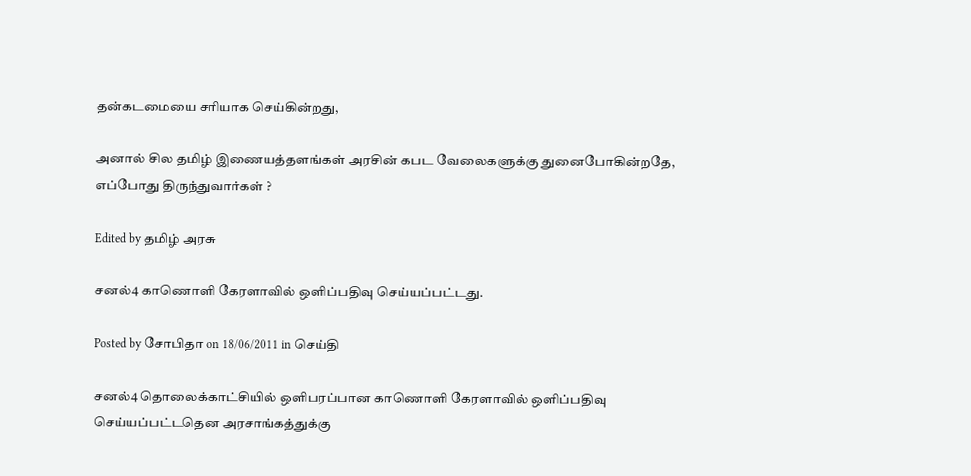தன்கடமையை சரியாக செய்கின்றது,

அனால் சில தமிழ் இணையத்தளங்கள் அரசின் கபட வேலைகளுக்கு துனைபோகின்றதே, எப்போது திருந்துவார்கள் ?

Edited by தமிழ் அரசு

சனல்4 காணொளி கேரளாவில் ஒளிப்பதிவு செய்யப்பட்டது.

Posted by சோபிதா on 18/06/2011 in செய்தி

சனல்4 தொலைக்காட்சியில் ஒளிபரப்பான காணொளி கேரளாவில் ஒளிப்பதிவு செய்யப்பட்டதென அரசாங்கத்துக்கு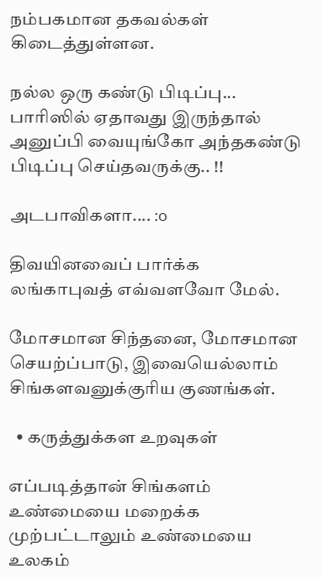நம்பகமான தகவல்கள் கிடைத்துள்ளன.

நல்ல ஒரு கண்டு பிடிப்பு... பாரிஸில் ஏதாவது இருந்தால் அனுப்பி வையுங்கோ அந்தகண்டு பிடிப்பு செய்தவருக்கு.. !!

அடபாவிகளா.... :o

திவயினவைப் பார்க்க லங்காபுவத் எவ்வளவோ மேல்.

மோசமான சிந்தனை, மோசமான செயற்ப்பாடு, இவையெல்லாம் சிங்களவனுக்குரிய குணங்கள்.

  • கருத்துக்கள உறவுகள்

எப்படித்தான் சிங்களம் உண்மையை மறைக்க முற்பட்டாலும் உண்மையை உலகம்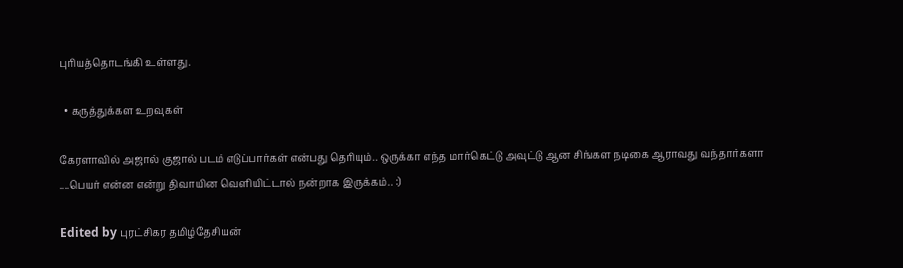புரியத்தொடங்கி உள்ளது.

  • கருத்துக்கள உறவுகள்

கேரளாவில் அஜால் குஜால் படம் எடுப்பார்கள் என்பது தெரியும்.. ஒருக்கா எந்த மார்கெட்டு அவுட்டு ஆன சிங்கள நடிகை ஆராவது வந்தார்களா ....பெயர் என்ன என்று திவாயின வெளியிட்டால் நன்றாக இருக்கம்.. :)

Edited by புரட்சிகர தமிழ்தேசியன்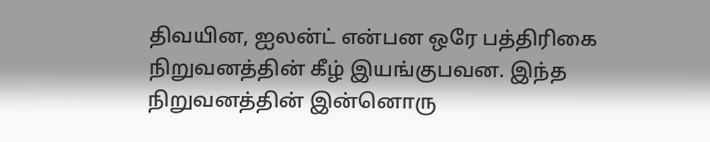திவயின, ஐலன்ட் என்பன ஒரே பத்திரிகை நிறுவனத்தின் கீழ் இயங்குபவன. இந்த நிறுவனத்தின் இன்னொரு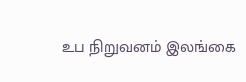உப நிறுவனம் இலங்கை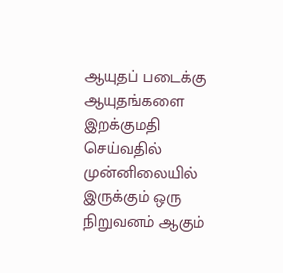ஆயுதப் படைக்கு ஆயுதங்களை இறக்குமதி செய்வதில் முன்னிலையில் இருக்கும் ஒரு நிறுவனம் ஆகும்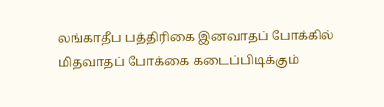லங்காதீப பத்திரிகை இனவாதப் போக்கில் மிதவாதப் போக்கை கடைப்பிடிக்கும்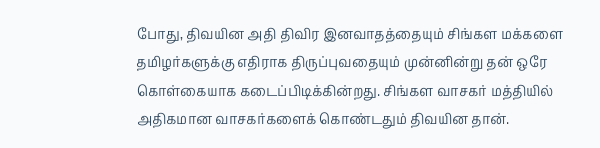போது, திவயின அதி திவிர இனவாதத்தையும் சிங்கள மக்களை தமிழர்களுக்கு எதிராக திருப்புவதையும் முன்னின்று தன் ஒரே கொள்கையாக கடைப்பிடிக்கின்றது. சிங்கள வாசகர் மத்தியில் அதிகமான வாசகர்களைக் கொண்டதும் திவயின தான்.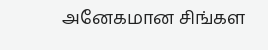அனேகமான சிங்கள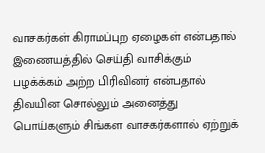வாசகர்கள் கிராமப்புற ஏழைகள் என்பதால் இணையத்தில் செய்தி வாசிக்கும் பழக்க்கம் அற்ற பிரிவினர் என்பதால் திவயின சொல்லும் அனைத்து பொய்களும் சிங்கள வாசகர்களால் ஏற்றுக்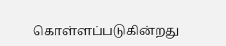கொள்ளப்படுகின்றது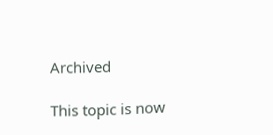Archived

This topic is now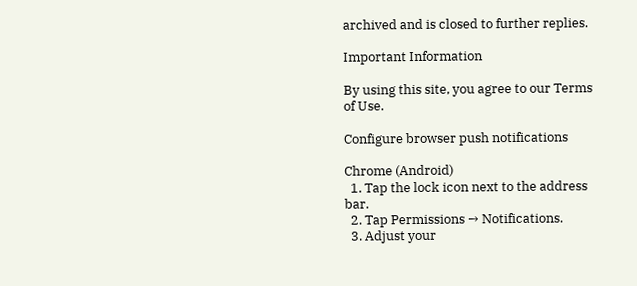archived and is closed to further replies.

Important Information

By using this site, you agree to our Terms of Use.

Configure browser push notifications

Chrome (Android)
  1. Tap the lock icon next to the address bar.
  2. Tap Permissions → Notifications.
  3. Adjust your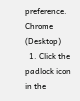preference.
Chrome (Desktop)
  1. Click the padlock icon in the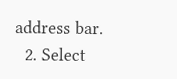address bar.
  2. Select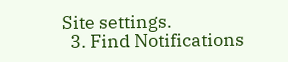Site settings.
  3. Find Notifications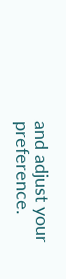and adjust your preference.